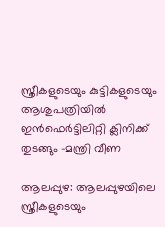സ്ത്രീകളുടെയും കുട്ടികളുടെയും ആശുപത്രിയില്‍ ഇന്‍ഫെര്‍ട്ടിലിറ്റി ക്ലിനിക്ക് തുടങ്ങും -മന്ത്രി വീണ

ആലപ്പുഴ: ആലപ്പുഴയിലെ സ്ത്രീകളുടെയും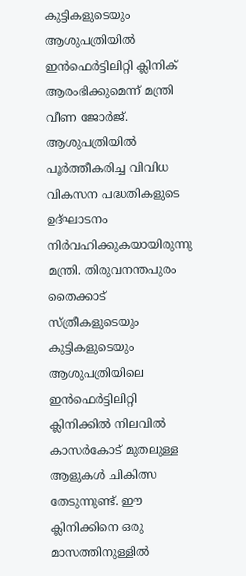കുട്ടികളുടെയും ആശുപത്രിയില്‍ ഇന്‍ഫെര്‍ട്ടിലിറ്റി ക്ലിനിക് ആരംഭിക്കുമെന്ന് മന്ത്രി വീണ ജോര്‍ജ്. ആശുപത്രിയില്‍ പൂര്‍ത്തീകരിച്ച വിവിധ വികസന പദ്ധതികളുടെ ഉദ്ഘാടനം നിര്‍വഹിക്കുകയായിരുന്നു മന്ത്രി. തിരുവനന്തപുരം തൈക്കാട് സ്ത്രീകളുടെയും കുട്ടികളുടെയും ആശുപത്രിയിലെ ഇന്‍ഫെര്‍ട്ടിലിറ്റി ക്ലിനിക്കില്‍ നിലവില്‍ കാസര്‍കോട് മുതലുള്ള ആളുകള്‍ ചികിത്സ തേടുന്നുണ്ട്. ഈ ക്ലിനിക്കിനെ ഒരു മാസത്തിനുള്ളില്‍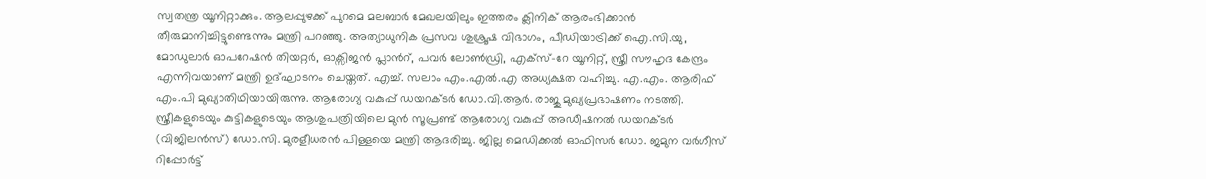സ്വതന്ത്ര യൂനിറ്റാക്കും. ആലപ്പുഴക്ക് പുറമെ മലബാര്‍ മേഖലയിലും ഇത്തരം ക്ലിനിക് ആരംഭിക്കാൻ തീരുമാനിച്ചിട്ടുണ്ടെന്നും മന്ത്രി പറഞ്ഞു. അത്യാധുനിക പ്രസവ ശുശ്രൂഷ വിഭാഗം, പീഡിയാട്രിക്ക് ഐ.സി.യു, മോഡുലാര്‍ ഓപറേഷന്‍ തിയറ്റര്‍, ഓക്സിജന്‍ പ്ലാന്‍റ്, പവര്‍ ലോണ്‍ഡ്രി, എക്സ്-റേ യൂനിറ്റ്, സ്ത്രീ സൗഹൃദ കേന്ദ്രം എന്നിവയാണ് മന്ത്രി ഉദ്ഘാടനം ചെയ്തത്. എച്ച്. സലാം എം.എല്‍.എ അധ്യക്ഷത വഹിച്ചു. എ.എം. ആരിഫ് എം.പി മുഖ്യാതിഥിയായിരുന്നു. ആരോഗ്യ വകുപ്പ് ഡയറക്ടര്‍ ഡോ.വി.ആര്‍. രാജു മുഖ്യപ്രഭാഷണം നടത്തി. സ്ത്രീകളുടെയും കുട്ടികളുടെയും ആശുപത്രിയിലെ മുന്‍ സൂപ്രണ്ട് ആരോഗ്യ വകുപ്പ് അഡീഷനൽ ഡയറക്ടര്‍ (വിജിലന്‍സ്) ഡോ.സി. മുരളീധരന്‍ പിള്ളയെ മന്ത്രി ആദരിച്ചു. ജില്ല മെഡിക്കല്‍ ഓഫിസര്‍ ഡോ. ജമുന വര്‍ഗീസ് റിപ്പോര്‍ട്ട്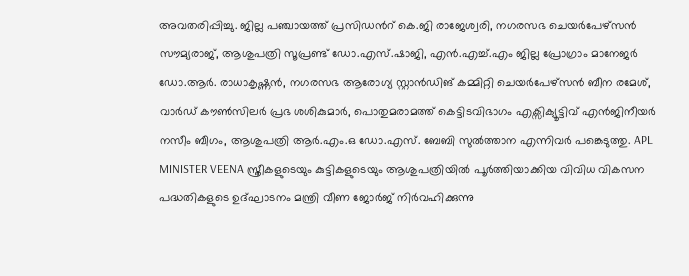അവതരിപ്പിച്ചു. ജില്ല പഞ്ചായത്ത് പ്രസിഡന്‍റ് കെ.ജി രാജേശ്വരി, നഗരസഭ ചെയര്‍പേഴ്സൻ സൗമ്യരാജ്, ആശുപത്രി സൂപ്രണ്ട് ഡോ.എസ്.ഷാജി, എന്‍.എച്ച്.എം ജില്ല പ്രോഗ്രാം മാനേജര്‍ ഡോ.ആര്‍. രാധാകൃഷ്ണന്‍, നഗരസഭ ആരോഗ്യ സ്റ്റാൻഡിങ് കമ്മിറ്റി ചെയര്‍പേഴ്സൻ ബീന രമേശ്, വാര്‍ഡ് കൗണ്‍സിലര്‍ പ്രഭ ശശികുമാര്‍, പൊതുമരാമത്ത് കെട്ടിടവിഭാഗം എക്സിക്യൂട്ടിവ് എന്‍ജിനീയര്‍ നസീം ബീഗം, ആശുപത്രി ആര്‍.എം.ഒ ഡോ.എസ്. ബേബി സുല്‍ത്താന എന്നിവര്‍ പങ്കെടുത്തു. APL MINISTER VEENA സ്ത്രീകളുടെയും കുട്ടികളുടെയും ആശുപത്രിയില്‍ പൂര്‍ത്തിയാക്കിയ വിവിധ വികസന പദ്ധതികളുടെ ഉദ്ഘാടനം മന്ത്രി വീണ ജോർജ് നിര്‍വഹിക്കുന്നു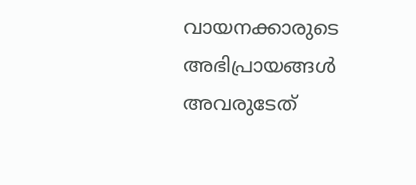വായനക്കാരുടെ അഭിപ്രായങ്ങള്‍ അവരുടേത്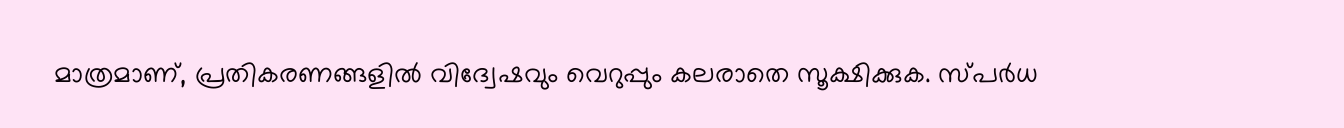മാത്രമാണ്, പ്രതികരണങ്ങളിൽ വിദ്വേഷവും വെറുപ്പും കലരാതെ സൂക്ഷിക്കുക. സ്പർധ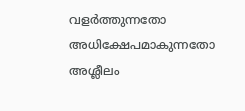വളർത്തുന്നതോ അധിക്ഷേപമാകുന്നതോ അശ്ലീലം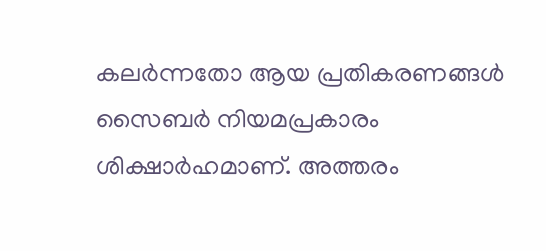കലർന്നതോ ആയ പ്രതികരണങ്ങൾ സൈബർ നിയമപ്രകാരം ശിക്ഷാർഹമാണ്. അത്തരം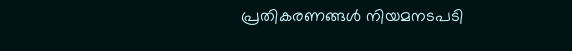പ്രതികരണങ്ങൾ നിയമനടപടി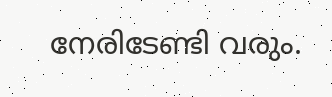നേരിടേണ്ടി വരും.